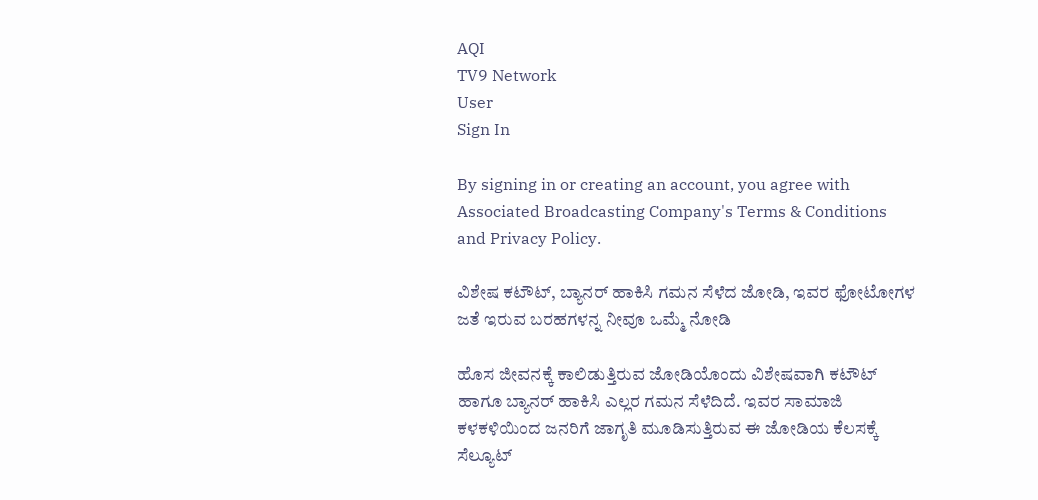AQI
TV9 Network
User
Sign In

By signing in or creating an account, you agree with Associated Broadcasting Company's Terms & Conditions and Privacy Policy.

ವಿಶೇಷ ಕಟೌಟ್, ಬ್ಯಾನರ್ ಹಾಕಿಸಿ ಗಮನ ಸೆಳೆದ ಜೋಡಿ, ಇವರ ಫೋಟೋಗಳ ಜತೆ ಇರುವ ಬರಹಗಳನ್ನ ನೀವೂ ಒಮ್ಮೆ ನೋಡಿ

ಹೊಸ ಜೀವನಕ್ಕೆ ಕಾಲಿಡುತ್ತಿರುವ ಜೋಡಿಯೊಂದು ವಿಶೇಷವಾಗಿ ಕಟೌಟ್ ಹಾಗೂ ಬ್ಯಾನರ್ ಹಾಕಿಸಿ ಎಲ್ಲರ ಗಮನ ಸೆಳೆದಿದೆ. ಇವರ ಸಾಮಾಜಿ ಕಳಕಳಿಯಿಂದ ಜನರಿಗೆ ಜಾಗೃತಿ ಮೂಡಿಸುತ್ತಿರುವ ಈ ಜೋಡಿಯ ಕೆಲಸಕ್ಕೆ ಸೆಲ್ಯೂಟ್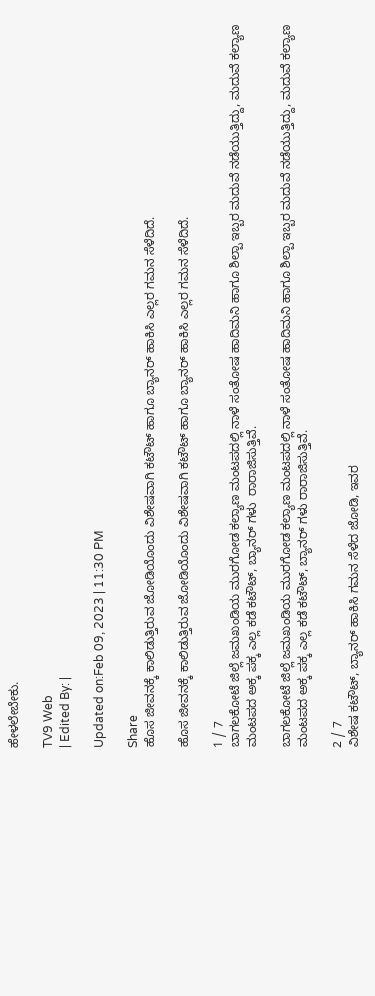ಹೇಳಲೇಬೇಕು.

TV9 Web
| Edited By: |

Updated on:Feb 09, 2023 | 11:30 PM

Share
ಹೊಸ ಜೀವನಕ್ಕೆ ಕಾಲಿಡುತ್ತಿರುವ ಜೋಡಿಯೊಂದು ವಿಶೇಷವಾಗಿ ಕಟೌಟ್ ಹಾಗೂ ಬ್ಯಾನರ್ ಹಾಕಿಸಿ ಎಲ್ಲರ ಗಮನ ಸೆಳೆದಿದೆ.

ಹೊಸ ಜೀವನಕ್ಕೆ ಕಾಲಿಡುತ್ತಿರುವ ಜೋಡಿಯೊಂದು ವಿಶೇಷವಾಗಿ ಕಟೌಟ್ ಹಾಗೂ ಬ್ಯಾನರ್ ಹಾಕಿಸಿ ಎಲ್ಲರ ಗಮನ ಸೆಳೆದಿದೆ.

1 / 7
ಬಾಗಲಕೋಟೆ ಜಿಲ್ಲೆ ಜಮಖಂಡಿಯ ಮುರಗೋಡ ಕಲ್ಯಾಣ ಮಂಟಪದಲ್ಲಿ ನಾಳೆ ಸಂತೋಷ ಹಾದಿಮನಿ ಹಾಗೂ ಶಿಲ್ಪಾ ಇಬ್ಬರ ಮದುವೆ ನಡೆಯುತ್ತಿದ್ದು, ಮದುವೆ ಕಲ್ಯಾಣ ಮಂಟಪದ ಅಕ್ಕ ಪಕ್ಕ ಎಲ್ಲ ಕಡೆ ಕಟೌಟ್, ಬ್ಯಾನರ್ ಗಳು  ರಾರಾಜಿಸುತ್ತಿವೆ.

ಬಾಗಲಕೋಟೆ ಜಿಲ್ಲೆ ಜಮಖಂಡಿಯ ಮುರಗೋಡ ಕಲ್ಯಾಣ ಮಂಟಪದಲ್ಲಿ ನಾಳೆ ಸಂತೋಷ ಹಾದಿಮನಿ ಹಾಗೂ ಶಿಲ್ಪಾ ಇಬ್ಬರ ಮದುವೆ ನಡೆಯುತ್ತಿದ್ದು, ಮದುವೆ ಕಲ್ಯಾಣ ಮಂಟಪದ ಅಕ್ಕ ಪಕ್ಕ ಎಲ್ಲ ಕಡೆ ಕಟೌಟ್, ಬ್ಯಾನರ್ ಗಳು ರಾರಾಜಿಸುತ್ತಿವೆ.

2 / 7
ವಿಶೇಷ ಕಟೌಟ್, ಬ್ಯಾನರ್ ಹಾಕಿಸಿ ಗಮನ ಸೆಳೆದ ಜೋಡಿ, ಇವರ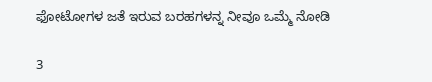ಫೋಟೋಗಳ ಜತೆ ಇರುವ ಬರಹಗಳನ್ನ ನೀವೂ ಒಮ್ಮೆ ನೋಡಿ

3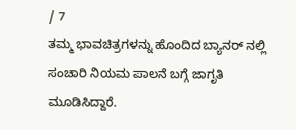/ 7
ತಮ್ಮ ಭಾವಚಿತ್ರಗಳನ್ನು ಹೊಂದಿದ ಬ್ಯಾನರ್ ನಲ್ಲಿ ಸಂಚಾರಿ ನಿಯಮ ಪಾಲನೆ ಬಗ್ಗೆ ಜಾಗೃತಿ ಮೂಡಿಸಿದ್ದಾರೆ.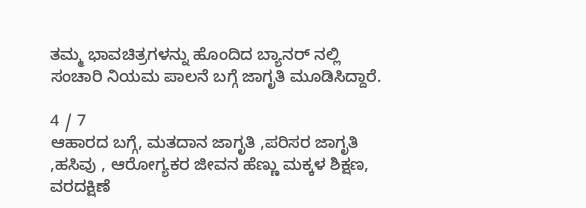ತಮ್ಮ ಭಾವಚಿತ್ರಗಳನ್ನು ಹೊಂದಿದ ಬ್ಯಾನರ್ ನಲ್ಲಿ ಸಂಚಾರಿ ನಿಯಮ ಪಾಲನೆ ಬಗ್ಗೆ ಜಾಗೃತಿ ಮೂಡಿಸಿದ್ದಾರೆ.

4 / 7
ಆಹಾರದ ಬಗ್ಗೆ, ಮತದಾನ ಜಾಗೃತಿ ,ಪರಿಸರ ಜಾಗೃತಿ ,ಹಸಿವು , ಆರೋಗ್ಯಕರ ಜೀವನ ಹೆಣ್ಣು ಮಕ್ಕಳ ಶಿಕ್ಷಣ, ವರದಕ್ಷಿಣೆ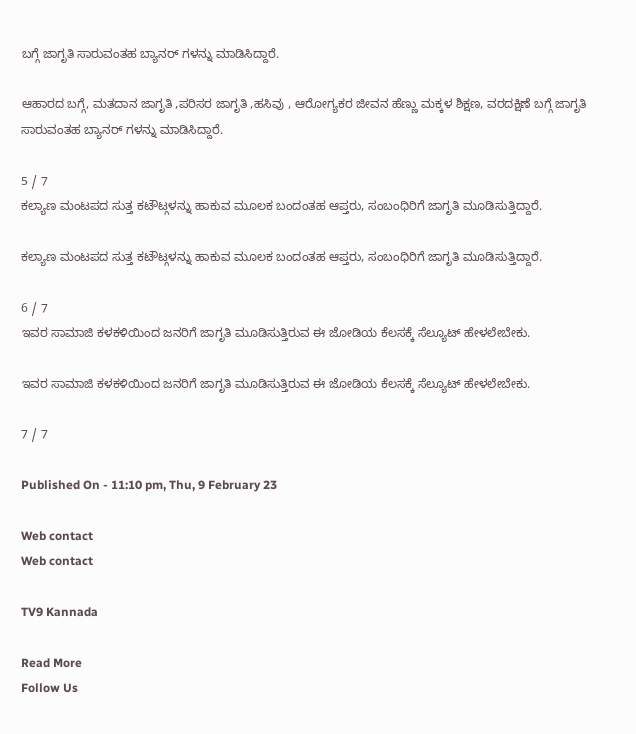ಬಗ್ಗೆ ಜಾಗೃತಿ ಸಾರುವಂತಹ ಬ್ಯಾನರ್ ಗಳನ್ನು ಮಾಡಿಸಿದ್ದಾರೆ.

ಆಹಾರದ ಬಗ್ಗೆ, ಮತದಾನ ಜಾಗೃತಿ ,ಪರಿಸರ ಜಾಗೃತಿ ,ಹಸಿವು , ಆರೋಗ್ಯಕರ ಜೀವನ ಹೆಣ್ಣು ಮಕ್ಕಳ ಶಿಕ್ಷಣ, ವರದಕ್ಷಿಣೆ ಬಗ್ಗೆ ಜಾಗೃತಿ ಸಾರುವಂತಹ ಬ್ಯಾನರ್ ಗಳನ್ನು ಮಾಡಿಸಿದ್ದಾರೆ.

5 / 7
ಕಲ್ಯಾಣ ಮಂಟಪದ ಸುತ್ತ ಕಟೌಟ್ಗಳನ್ನು ಹಾಕುವ ಮೂಲಕ ಬಂದಂತಹ ಆಪ್ತರು, ಸಂಬಂಧಿರಿಗೆ ಜಾಗೃತಿ ಮೂಡಿಸುತ್ತಿದ್ದಾರೆ.

ಕಲ್ಯಾಣ ಮಂಟಪದ ಸುತ್ತ ಕಟೌಟ್ಗಳನ್ನು ಹಾಕುವ ಮೂಲಕ ಬಂದಂತಹ ಆಪ್ತರು, ಸಂಬಂಧಿರಿಗೆ ಜಾಗೃತಿ ಮೂಡಿಸುತ್ತಿದ್ದಾರೆ.

6 / 7
ಇವರ ಸಾಮಾಜಿ ಕಳಕಳಿಯಿಂದ ಜನರಿಗೆ ಜಾಗೃತಿ ಮೂಡಿಸುತ್ತಿರುವ ಈ ಜೋಡಿಯ ಕೆಲಸಕ್ಕೆ ಸೆಲ್ಯೂಟ್ ಹೇಳಲೇಬೇಕು.

ಇವರ ಸಾಮಾಜಿ ಕಳಕಳಿಯಿಂದ ಜನರಿಗೆ ಜಾಗೃತಿ ಮೂಡಿಸುತ್ತಿರುವ ಈ ಜೋಡಿಯ ಕೆಲಸಕ್ಕೆ ಸೆಲ್ಯೂಟ್ ಹೇಳಲೇಬೇಕು.

7 / 7

Published On - 11:10 pm, Thu, 9 February 23

Web contact
Web contact

TV9 Kannada

Read More
Follow Us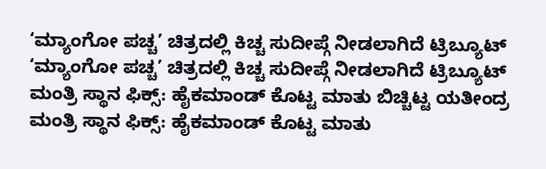‘ಮ್ಯಾಂಗೋ ಪಚ್ಚ’ ಚಿತ್ರದಲ್ಲಿ ಕಿಚ್ಚ ಸುದೀಪ್ಗೆ ನೀಡಲಾಗಿದೆ ಟ್ರಿಬ್ಯೂಟ್
‘ಮ್ಯಾಂಗೋ ಪಚ್ಚ’ ಚಿತ್ರದಲ್ಲಿ ಕಿಚ್ಚ ಸುದೀಪ್ಗೆ ನೀಡಲಾಗಿದೆ ಟ್ರಿಬ್ಯೂಟ್
ಮಂತ್ರಿ ಸ್ಥಾನ ಫಿಕ್ಸ್: ಹೈಕಮಾಂಡ್ ಕೊಟ್ಟ ಮಾತು ಬಿಚ್ಚಿಟ್ಟ ಯತೀಂದ್ರ
ಮಂತ್ರಿ ಸ್ಥಾನ ಫಿಕ್ಸ್: ಹೈಕಮಾಂಡ್ ಕೊಟ್ಟ ಮಾತು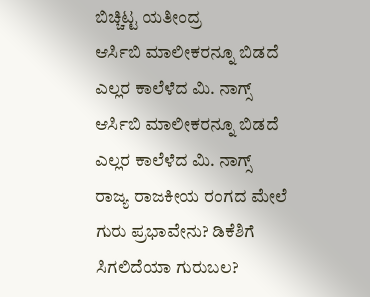ಬಿಚ್ಚಿಟ್ಟ ಯತೀಂದ್ರ
ಆರ್ಸಿಬಿ ಮಾಲೀಕರನ್ನೂ ಬಿಡದೆ ಎಲ್ಲರ ಕಾಲೆಳೆದ ಮಿ. ನಾಗ್ಸ್
ಆರ್ಸಿಬಿ ಮಾಲೀಕರನ್ನೂ ಬಿಡದೆ ಎಲ್ಲರ ಕಾಲೆಳೆದ ಮಿ. ನಾಗ್ಸ್
ರಾಜ್ಯ ರಾಜಕೀಯ ರಂಗದ ಮೇಲೆ ಗುರು ಪ್ರಭಾವೇನು? ಡಿಕೆಶಿಗೆ ಸಿಗಲಿದೆಯಾ ಗುರುಬಲ?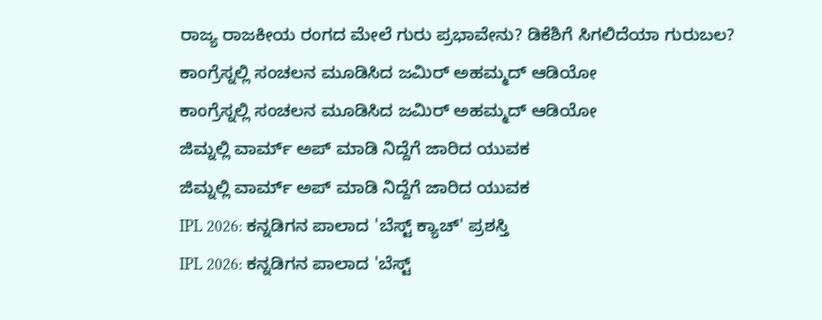ರಾಜ್ಯ ರಾಜಕೀಯ ರಂಗದ ಮೇಲೆ ಗುರು ಪ್ರಭಾವೇನು? ಡಿಕೆಶಿಗೆ ಸಿಗಲಿದೆಯಾ ಗುರುಬಲ?
ಕಾಂಗ್ರೆಸ್ನಲ್ಲಿ ಸಂಚಲನ ಮೂಡಿಸಿದ ಜಮಿರ್ ಅಹಮ್ಮದ್ ಆಡಿಯೋ
ಕಾಂಗ್ರೆಸ್ನಲ್ಲಿ ಸಂಚಲನ ಮೂಡಿಸಿದ ಜಮಿರ್ ಅಹಮ್ಮದ್ ಆಡಿಯೋ
ಜಿಮ್ನಲ್ಲಿ ವಾರ್ಮ್ ಅಪ್ ಮಾಡಿ ನಿದ್ದೆಗೆ ಜಾರಿದ ಯುವಕ
ಜಿಮ್ನಲ್ಲಿ ವಾರ್ಮ್ ಅಪ್ ಮಾಡಿ ನಿದ್ದೆಗೆ ಜಾರಿದ ಯುವಕ
IPL 2026: ಕನ್ನಡಿಗನ ಪಾಲಾದ 'ಬೆಸ್ಟ್ ಕ್ಯಾಚ್' ಪ್ರಶಸ್ತಿ
IPL 2026: ಕನ್ನಡಿಗನ ಪಾಲಾದ 'ಬೆಸ್ಟ್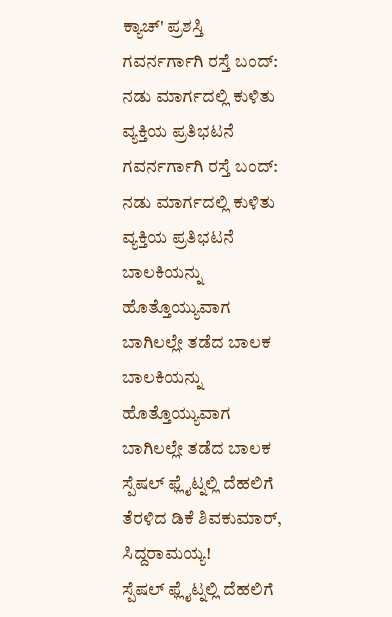ಕ್ಯಾಚ್' ಪ್ರಶಸ್ತಿ
ಗವರ್ನರ್ಗಾಗಿ ರಸ್ತೆ ಬಂದ್: ನಡು ಮಾರ್ಗದಲ್ಲಿ ಕುಳಿತು ವ್ಯಕ್ತಿಯ ಪ್ರತಿಭಟನೆ
ಗವರ್ನರ್ಗಾಗಿ ರಸ್ತೆ ಬಂದ್: ನಡು ಮಾರ್ಗದಲ್ಲಿ ಕುಳಿತು ವ್ಯಕ್ತಿಯ ಪ್ರತಿಭಟನೆ
ಬಾಲಕಿಯನ್ನು ಹೊತ್ತೊಯ್ಯುವಾಗ ಬಾಗಿಲಲ್ಲೇ ತಡೆದ ಬಾಲಕ
ಬಾಲಕಿಯನ್ನು ಹೊತ್ತೊಯ್ಯುವಾಗ ಬಾಗಿಲಲ್ಲೇ ತಡೆದ ಬಾಲಕ
ಸ್ಪೆಷಲ್ ಫ್ಲೈಟ್ನಲ್ಲಿ ದೆಹಲಿಗೆ ತೆರಳಿದ ಡಿಕೆ ಶಿವಕುಮಾರ್, ಸಿದ್ದರಾಮಯ್ಯ!
ಸ್ಪೆಷಲ್ ಫ್ಲೈಟ್ನಲ್ಲಿ ದೆಹಲಿಗೆ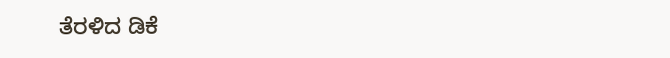ತೆರಳಿದ ಡಿಕೆ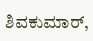ಶಿವಕುಮಾರ್,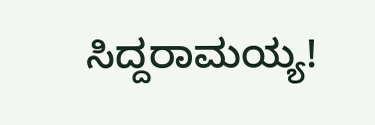ಸಿದ್ದರಾಮಯ್ಯ!